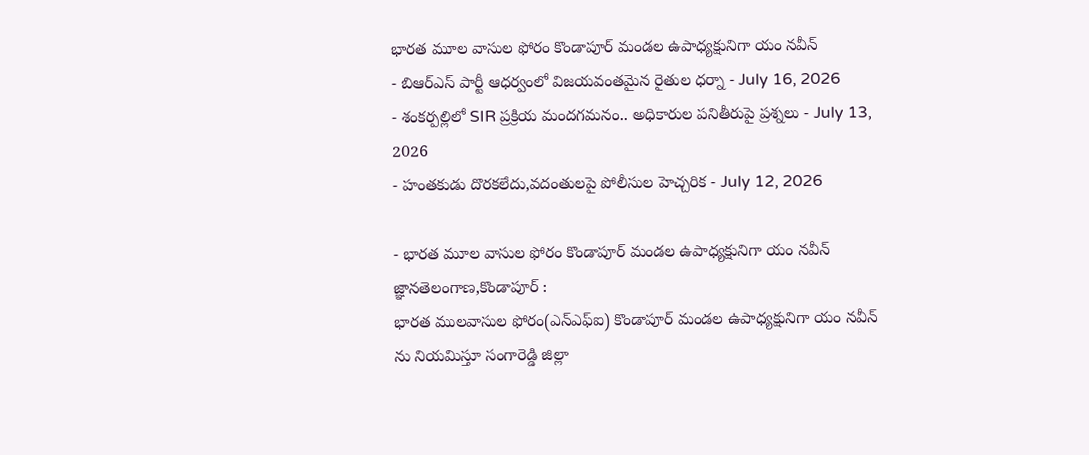భారత మూల వాసుల ఫోరం కొండాపూర్ మండల ఉపాధ్యక్షునిగా యం నవీన్
- బిఆర్ఎస్ పార్టీ ఆధర్వంలో విజయవంతమైన రైతుల ధర్నా - July 16, 2026
- శంకర్పల్లిలో SIR ప్రక్రియ మందగమనం.. అధికారుల పనితీరుపై ప్రశ్నలు - July 13, 2026
- హంతకుడు దొరకలేదు,వదంతులపై పోలీసుల హెచ్చరిక - July 12, 2026

- భారత మూల వాసుల ఫోరం కొండాపూర్ మండల ఉపాధ్యక్షునిగా యం నవీన్
జ్ఞానతెలంగాణ,కొండాపూర్ :
భారత ములవాసుల ఫోరం(ఎన్ఎఫ్ఐ) కొండాపూర్ మండల ఉపాధ్యక్షునిగా యం నవీన్ ను నియమిస్తూ సంగారెడ్డి జిల్లా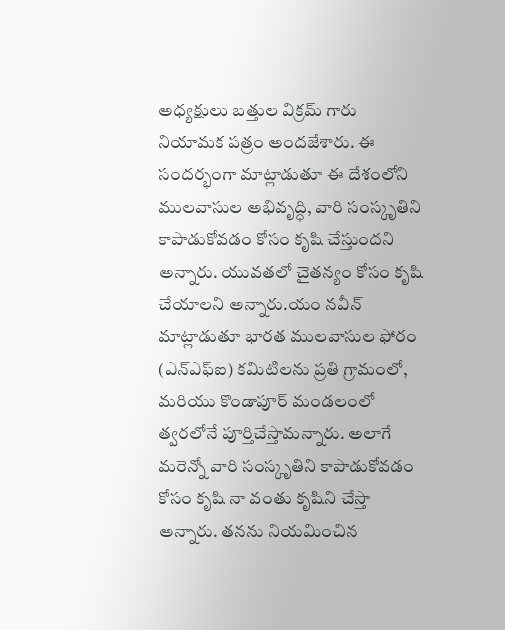అధ్యక్షులు బత్తుల విక్రమ్ గారు నియామక పత్రం అందజేశారు. ఈ సందర్భంగా మాట్లాడుతూ ఈ దేశంలోని ములవాసుల అభివృద్ధి, వారి సంస్కృతిని కాపాడుకోవడం కోసం కృషి చేస్తుందని అన్నారు. యువతలో చైతన్యం కోసం కృషి చేయాలని అన్నారు.యం నవీన్ మాట్లాడుతూ భారత ములవాసుల ఫోరం (ఎన్ఎఫ్ఐ) కమిటిలను ప్రతి గ్రామంలో, మరియు కొండాపూర్ మండలంలో త్వరలోనే పూర్తిచేస్తామన్నారు. అలాగే మరెన్నో వారి సంస్కృతిని కాపాడుకోవడం కోసం కృషి నా వంతు కృషిని చేస్తా అన్నారు. తనను నియమించిన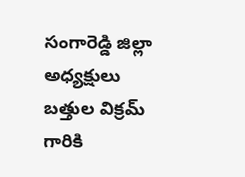సంగారెడ్డి జిల్లా అధ్యక్షులు బత్తుల విక్రమ్ గారికి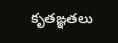కృతఙ్ఞతలు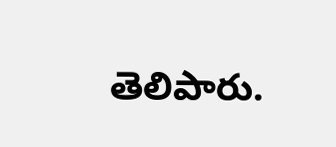తెలిపారు.